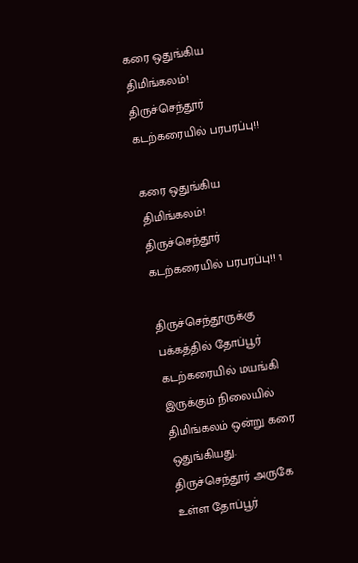கரை ஒதுங்கிய திமிங்கலம்! திருச்செந்தூர் கடற்கரையில் பரபரப்பு!!

கரை ஒதுங்கிய திமிங்கலம்! திருச்செந்தூர் கடற்கரையில் பரபரப்பு!! 1

திருச்செந்தூருக்கு பக்கத்தில் தோப்பூர் கடற்கரையில் மயங்கி இருக்கும் நிலையில் திமிங்கலம் ஒன்று கரை ஒதுங்கியது. திருச்செந்தூர் அருகே உள்ள தோப்பூர்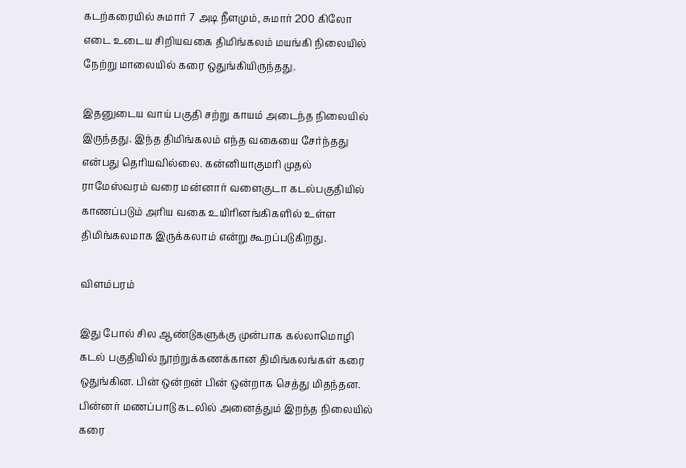கடற்கரையில் சுமார் 7 அடி நீளமும், சுமார் 200 கிலோ எடை உடைய சிறியவகை திமிங்கலம் மயங்கி நிலையில் நேற்று மாலையில் கரை ஒதுங்கியிருந்தது.

இதனுடைய வாய் பகுதி சற்று காயம் அடைந்த நிலையில் இருந்தது. இந்த திமிங்கலம் எந்த வகையை சேர்ந்தது என்பது தெரியவில்லை. கன்னியாகுமரி முதல் ராமேஸ்வரம் வரை மன்னார் வளைகுடா கடல்பகுதியில் காணப்படும் அரிய வகை உயிரினங்கிகளில் உள்ள திமிங்கலமாக இருக்கலாம் என்று கூறப்படுகிறது.

விளம்பரம்

இது போல் சில ஆண்டுகளுக்கு முன்பாக கல்லாமொழி கடல் பகுதியில் நூற்றுக்கணக்கான திமிங்கலங்கள் கரை ஒதுங்கின. பின் ஒன்றன் பின் ஒன்றாக செத்து மிதந்தன. பின்னர் மணப்பாடு கடலில் அனைத்தும் இறந்த நிலையில் கரை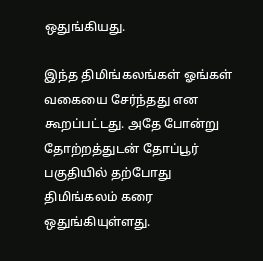ஒதுங்கியது.

இந்த திமிங்கலங்கள் ஓங்கள் வகையை சேர்ந்தது என கூறப்பட்டது. அதே போன்று தோற்றத்துடன் தோப்பூர் பகுதியில் தற்போது திமிங்கலம் கரை ஒதுங்கியுள்ளது.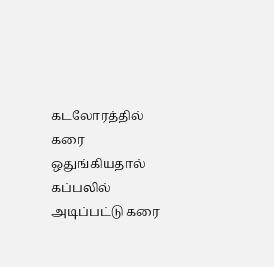கடலோரத்தில் கரை ஒதுங்கியதால் கப்பலில் அடிப்பட்டு கரை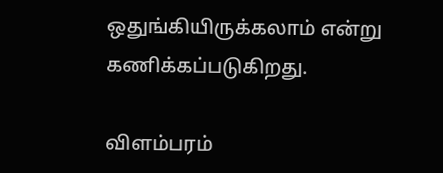ஒதுங்கியிருக்கலாம் என்று கணிக்கப்படுகிறது.

விளம்பரம்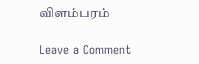விளம்பரம்

Leave a Comment